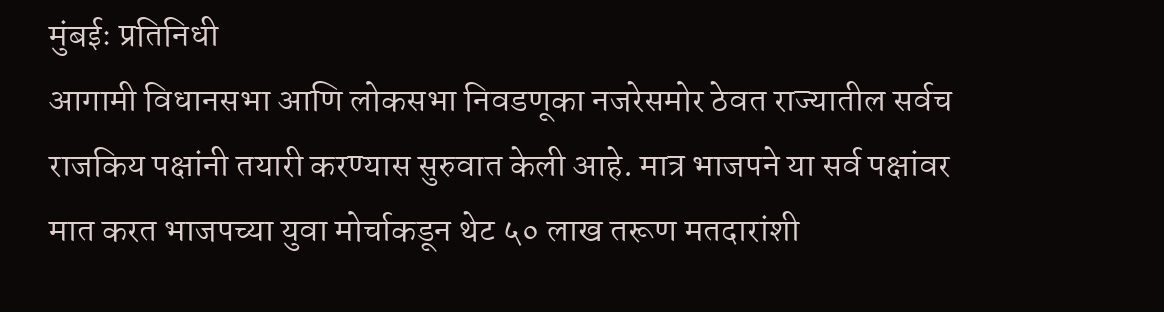मुंबईः प्रतिनिधी
आगामी विधानसभा आणि लोकसभा निवडणूका नजरेसमोर ठेवत राज्यातील सर्वच राजकिय पक्षांनी तयारी करण्यास सुरुवात केली आहे. मात्र भाजपने या सर्व पक्षांवर मात करत भाजपच्या युवा मोर्चाकडून थेट ५० लाख तरूण मतदारांशी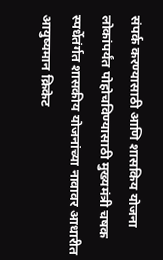संपर्क करण्यासाठी आणि शासकिय योजना लोकांपर्यंत पोहोचविण्यासाठी मुख्यमंत्री चषक स्पर्धेतंर्गत शासकीय योजनांच्या नावावर आधारीत आयुष्यमान क्रिकेट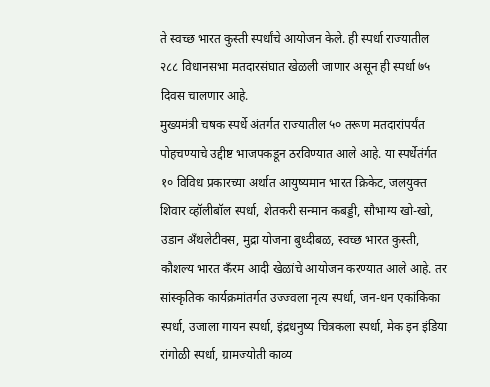ते स्वच्छ भारत कुस्ती स्पर्धांचे आयोजन केले. ही स्पर्धा राज्यातील २८८ विधानसभा मतदारसंघात खेळली जाणार असून ही स्पर्धा ७५ दिवस चालणार आहे.
मुख्यमंत्री चषक स्पर्धे अंतर्गत राज्यातील ५० तरूण मतदारांपर्यंत पोहचण्याचे उद्दीष्ट भाजपकडून ठरविण्यात आले आहे. या स्पर्धेतंर्गत १० विविध प्रकारच्या अर्थात आयुष्यमान भारत क्रिकेट, जलयुक्त शिवार व्हॉलीबॉल स्पर्धा, शेतकरी सन्मान कबड्डी, सौभाग्य खो-खो, उडान अँथलेटीक्स, मुद्रा योजना बुध्दीबळ, स्वच्छ भारत कुस्ती, कौशल्य भारत कँरम आदी खेळांचे आयोजन करण्यात आले आहे. तर सांस्कृतिक कार्यक्रमांतर्गत उज्ज्वला नृत्य स्पर्धा, जन-धन एकांकिका स्पर्धा, उजाला गायन स्पर्धा, इंद्रधनुष्य चित्रकला स्पर्धा, मेक इन इंडिया रांगोळी स्पर्धा, ग्रामज्योती काव्य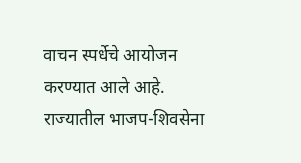वाचन स्पर्धेचे आयोजन करण्यात आले आहे.
राज्यातील भाजप-शिवसेना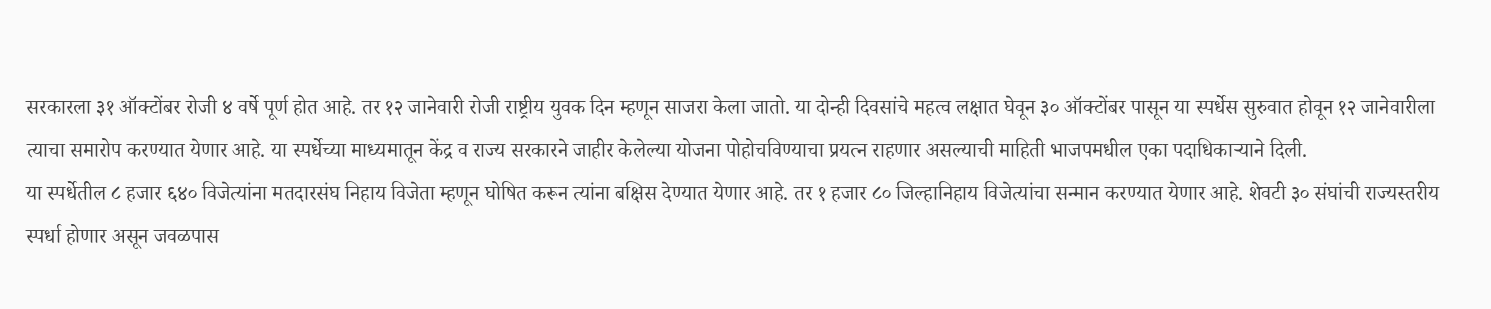सरकारला ३१ ऑक्टोंबर रोजी ४ वर्षे पूर्ण होत आहे. तर १२ जानेवारी रोजी राष्ट्रीय युवक दिन म्हणून साजरा केला जातो. या दोन्ही दिवसांचे महत्व लक्षात घेवून ३० ऑक्टोंबर पासून या स्पर्धेस सुरुवात होवून १२ जानेवारीला त्याचा समारोप करण्यात येणार आहे. या स्पर्धेच्या माध्यमातून केंद्र व राज्य सरकारने जाहीर केलेल्या योजना पोहोचविण्याचा प्रयत्न राहणार असल्याची माहिती भाजपमधील एका पदाधिकाऱ्याने दिली.
या स्पर्धेतील ८ हजार ६४० विजेत्यांना मतदारसंघ निहाय विजेता म्हणून घोषित करून त्यांना बक्षिस देण्यात येणार आहे. तर १ हजार ८० जिल्हानिहाय विजेत्यांचा सन्मान करण्यात येणार आहे. शेवटी ३० संघांची राज्यस्तरीय स्पर्धा होणार असून जवळपास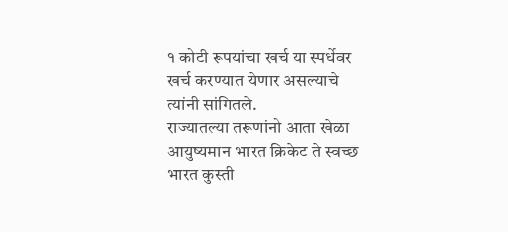१ कोटी रूपयांचा खर्च या स्पर्धेवर खर्च करण्यात येणार असल्याचे त्यांनी सांगितले.
राज्यातल्या तरूणांनो आता खेळा आयुष्यमान भारत क्रिकेट ते स्वच्छ भारत कुस्ती